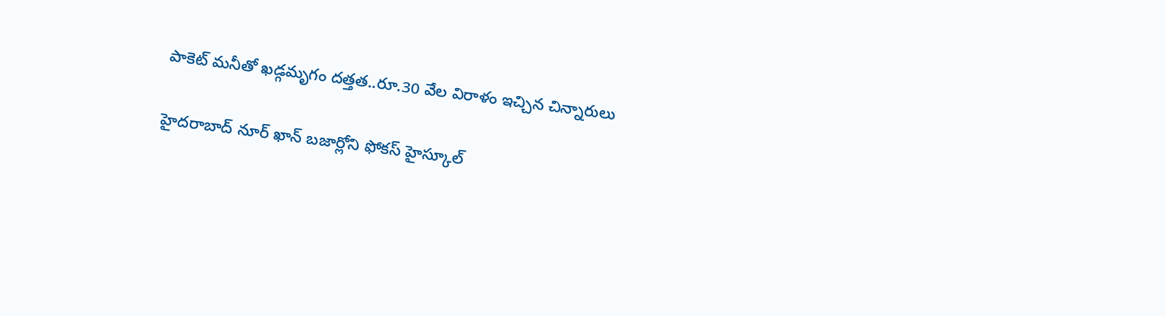పాకెట్ మనీతో ఖడ్గమృగం దత్తత..రూ.30 వేల విరాళం ఇచ్చిన చిన్నారులు

హైదరాబాద్ నూర్ ఖాన్ బజార్లోని ఫోకస్ హైస్కూల్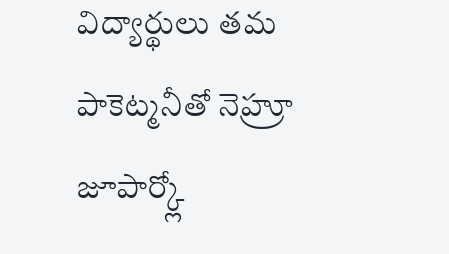విద్యార్థులు తమ పాకెట్మనీతో నెహ్రూ జూపార్క్లో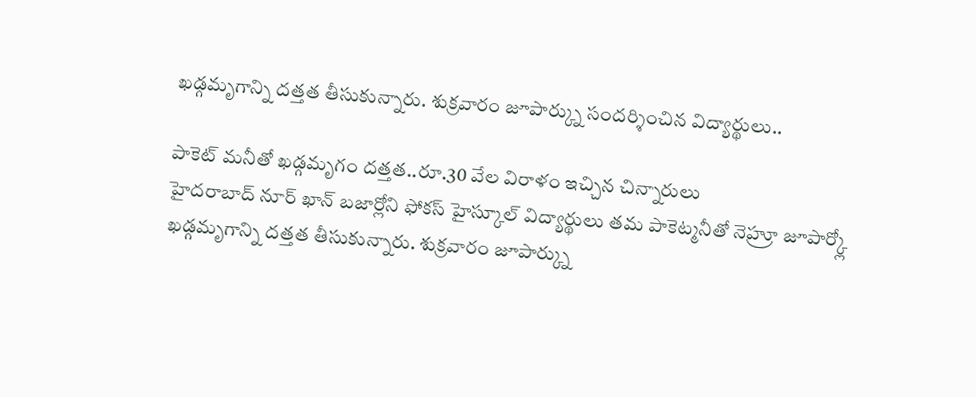ఖడ్గమృగాన్ని దత్తత తీసుకున్నారు. శుక్రవారం జూపార్క్ను సందర్శించిన విద్యార్థులు..

పాకెట్ మనీతో ఖడ్గమృగం దత్తత..రూ.30 వేల విరాళం ఇచ్చిన చిన్నారులు
హైదరాబాద్ నూర్ ఖాన్ బజార్లోని ఫోకస్ హైస్కూల్ విద్యార్థులు తమ పాకెట్మనీతో నెహ్రూ జూపార్క్లో ఖడ్గమృగాన్ని దత్తత తీసుకున్నారు. శుక్రవారం జూపార్క్ను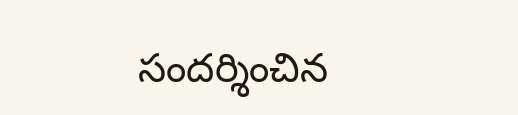సందర్శించిన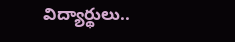విద్యార్థులు..